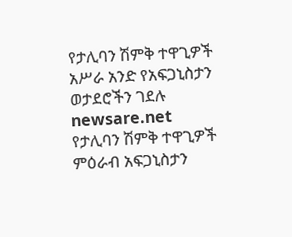የታሊባን ሽምቅ ተዋጊዎች አሥራ አንድ የአፍጋኒስታን ወታደሮችን ገደሉ
newsare.net
የታሊባን ሽምቅ ተዋጊዎች ምዕራብ አፍጋኒስታን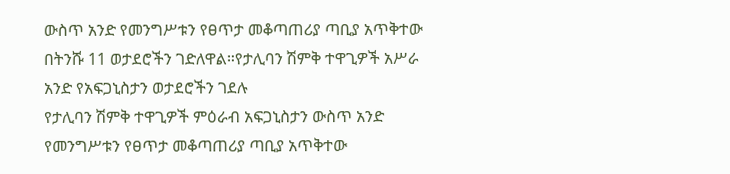ውስጥ አንድ የመንግሥቱን የፀጥታ መቆጣጠሪያ ጣቢያ አጥቅተው በትንሹ 11 ወታደሮችን ገድለዋል።የታሊባን ሽምቅ ተዋጊዎች አሥራ አንድ የአፍጋኒስታን ወታደሮችን ገደሉ
የታሊባን ሽምቅ ተዋጊዎች ምዕራብ አፍጋኒስታን ውስጥ አንድ የመንግሥቱን የፀጥታ መቆጣጠሪያ ጣቢያ አጥቅተው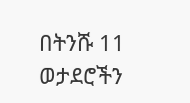በትንሹ 11 ወታደሮችን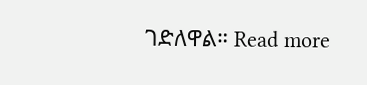ገድለዋል። Read more